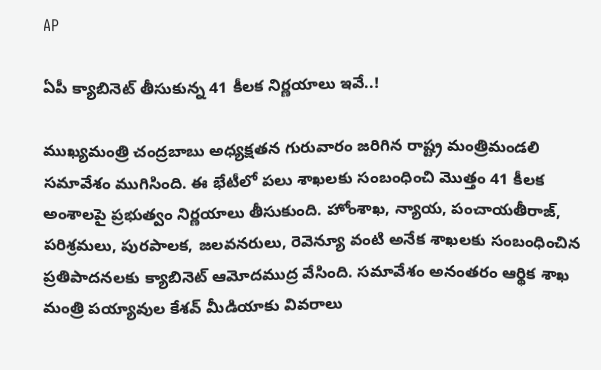AP

ఏపీ క్యాబినెట్ తీసుకున్న 41 కీలక నిర్ణయాలు ఇవే..!

ముఖ్యమంత్రి చంద్రబాబు అధ్యక్షతన గురువారం జరిగిన రాష్ట్ర మంత్రిమండలి సమావేశం ముగిసింది. ఈ భేటీలో పలు శాఖలకు సంబంధించి మొత్తం 41 కీలక అంశాలపై ప్రభుత్వం నిర్ణయాలు తీసుకుంది. హోంశాఖ, న్యాయ, పంచాయతీరాజ్, పరిశ్రమలు, పురపాలక, జలవనరులు, రెవెన్యూ వంటి అనేక శాఖలకు సంబంధించిన ప్రతిపాదనలకు క్యాబినెట్ ఆమోదముద్ర వేసింది. సమావేశం అనంతరం ఆర్థిక శాఖ మంత్రి పయ్యావుల కేశవ్ మీడియాకు వివరాలు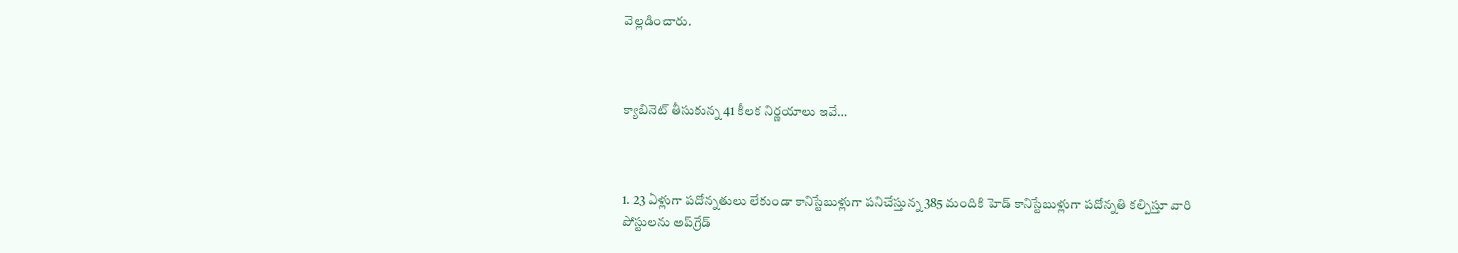వెల్లడించారు.



క్యాబినెట్ తీసుకున్న 41 కీలక నిర్ణయాలు ఇవే…



1. 23 ఏళ్లుగా పదోన్నతులు లేకుండా కానిస్టేబుళ్లుగా పనిచేస్తున్న 385 మందికి హెడ్ కానిస్టేబుళ్లుగా పదోన్నతి కల్పిస్తూ వారి పోస్టులను అప్‌గ్రేడ్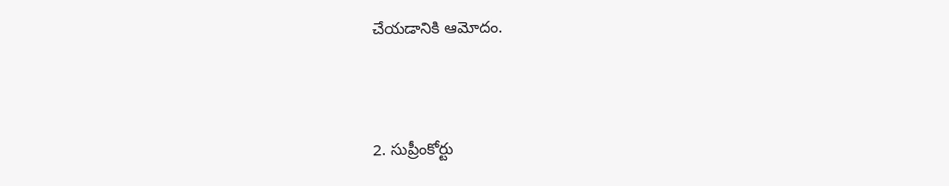చేయడానికి ఆమోదం.



2. సుప్రీంకోర్టు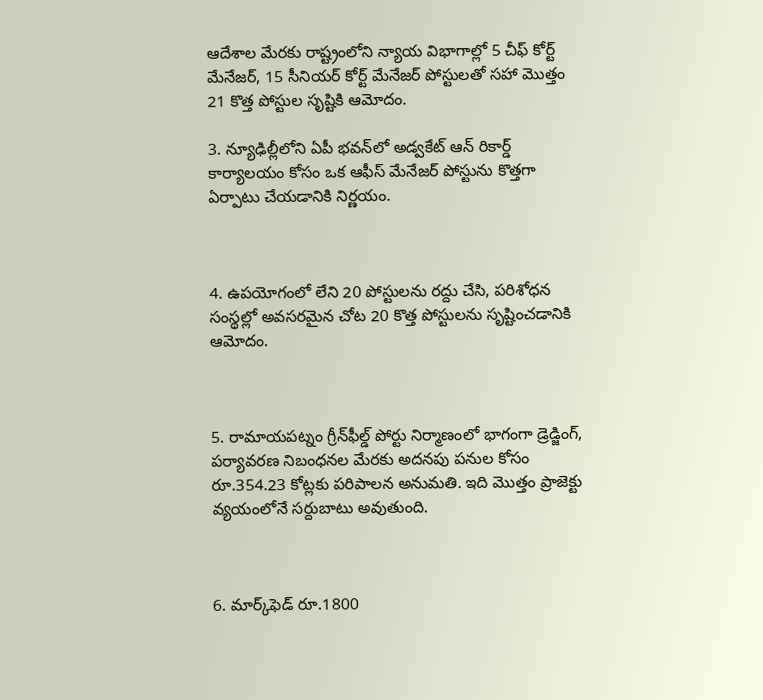ఆదేశాల మేరకు రాష్ట్రంలోని న్యాయ విభాగాల్లో 5 చీఫ్ కోర్ట్ మేనేజర్, 15 సీనియర్ కోర్ట్ మేనేజర్ పోస్టులతో సహా మొత్తం 21 కొత్త పోస్టుల సృష్టికి ఆమోదం.

3. న్యూఢిల్లీలోని ఏపీ భవన్‌లో అడ్వకేట్ ఆన్ రికార్డ్ కార్యాలయం కోసం ఒక ఆఫీస్ మేనేజర్ పోస్టును కొత్తగా ఏర్పాటు చేయడానికి నిర్ణయం.



4. ఉపయోగంలో లేని 20 పోస్టులను రద్దు చేసి, పరిశోధన సంస్థల్లో అవసరమైన చోట 20 కొత్త పోస్టులను సృష్టించడానికి ఆమోదం.



5. రామాయపట్నం గ్రీన్‌ఫీల్డ్ పోర్టు నిర్మాణంలో భాగంగా డ్రెడ్జింగ్, పర్యావరణ నిబంధనల మేరకు అదనపు పనుల కోసం రూ.354.23 కోట్లకు పరిపాలన అనుమతి. ఇది మొత్తం ప్రాజెక్టు వ్యయంలోనే సర్దుబాటు అవుతుంది.



6. మార్క్‌ఫెడ్ రూ.1800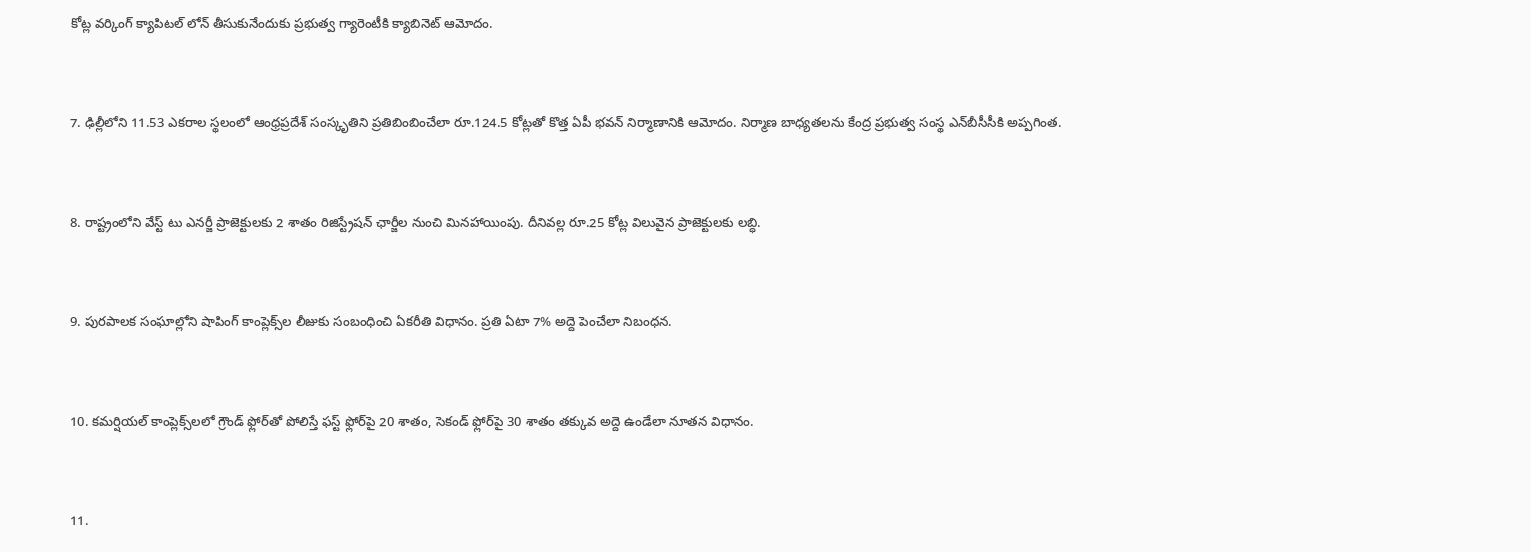కోట్ల వర్కింగ్ క్యాపిటల్ లోన్ తీసుకునేందుకు ప్రభుత్వ గ్యారెంటీకి క్యాబినెట్ ఆమోదం.



7. ఢిల్లీలోని 11.53 ఎకరాల స్థలంలో ఆంధ్రప్రదేశ్ సంస్కృతిని ప్రతిబింబించేలా రూ.124.5 కోట్లతో కొత్త ఏపీ భవన్ నిర్మాణానికి ఆమోదం. నిర్మాణ బాధ్యతలను కేంద్ర ప్రభుత్వ సంస్థ ఎన్‌బీసీసీకి అప్పగింత.



8. రాష్ట్రంలోని వేస్ట్ టు ఎనర్జీ ప్రాజెక్టులకు 2 శాతం రిజిస్ట్రేషన్ ఛార్జీల నుంచి మినహాయింపు. దీనివల్ల రూ.25 కోట్ల విలువైన ప్రాజెక్టులకు లబ్ధి.



9. పురపాలక సంఘాల్లోని షాపింగ్ కాంప్లెక్స్‌ల లీజుకు సంబంధించి ఏకరీతి విధానం. ప్రతి ఏటా 7% అద్దె పెంచేలా నిబంధన.



10. కమర్షియల్ కాంప్లెక్స్‌లలో గ్రౌండ్ ఫ్లోర్‌తో పోలిస్తే ఫస్ట్ ఫ్లోర్‌పై 20 శాతం, సెకండ్ ఫ్లోర్‌పై 30 శాతం తక్కువ అద్దె ఉండేలా నూతన విధానం.



11.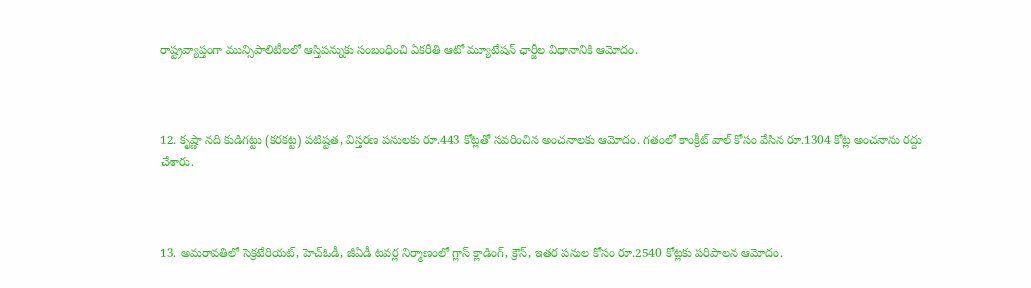రాష్ట్రవ్యాప్తంగా మున్సిపాలిటీలలో ఆస్తిపన్నుకు సంబంధించి ఏకరీతి ఆటో మ్యూటేషన్ ఛార్జీల విధానానికి ఆమోదం.



12. కృష్ణా నది కుడిగట్టు (కరకట్ట) పటిష్టత, విస్తరణ పనులకు రూ.443 కోట్లతో సవరించిన అంచనాలకు ఆమోదం. గతంలో కాంక్రీట్ వాల్ కోసం వేసిన రూ.1304 కోట్ల అంచనాను రద్దు చేశారు.



13. అమరావతిలో సెక్రటేరియట్, హెచ్‌ఓడీ, జీఏడీ టవర్ల నిర్మాణంలో గ్లాస్ క్లాడింగ్, క్రౌన్, ఇతర పనుల కోసం రూ.2540 కోట్లకు పరిపాలన ఆమోదం.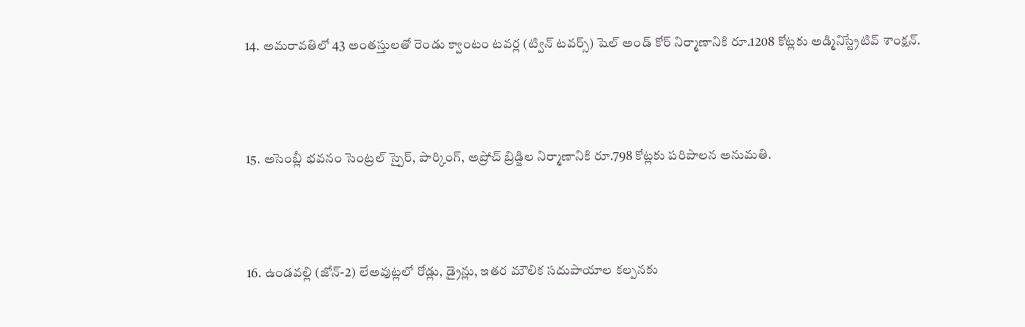14. అమరావతిలో 43 అంతస్తులతో రెండు క్వాంటం టవర్ల (ట్విన్ టవర్స్) షెల్ అండ్ కోర్ నిర్మాణానికి రూ.1208 కోట్లకు అడ్మినిస్ట్రేటివ్ శాంక్షన్.



15. అసెంబ్లీ భవనం సెంట్రల్ స్పైర్, పార్కింగ్, అప్రోచ్ బ్రిడ్జిల నిర్మాణానికి రూ.798 కోట్లకు పరిపాలన అనుమతి.



16. ఉండవల్లి (జోన్-2) లేఅవుట్లలో రోడ్లు, డ్రైన్లు, ఇతర మౌలిక సదుపాయాల కల్పనకు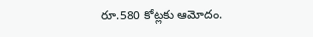రూ.580 కోట్లకు ఆమోదం.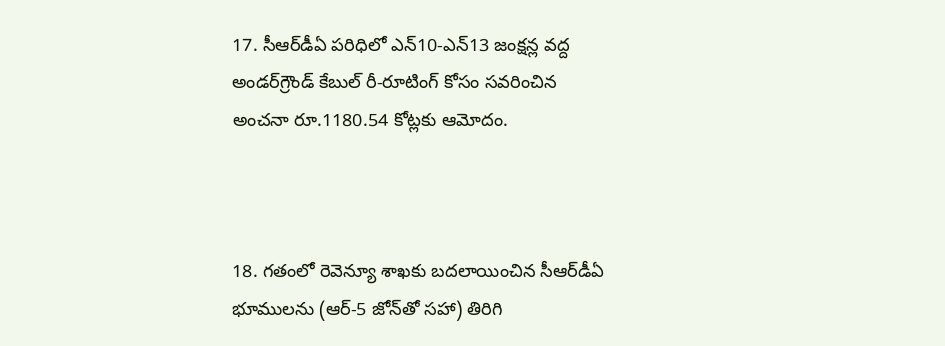17. సీఆర్‌డీఏ పరిధిలో ఎన్10-ఎన్13 జంక్షన్ల వద్ద అండర్‌గ్రౌండ్ కేబుల్ రీ-రూటింగ్ కోసం సవరించిన అంచనా రూ.1180.54 కోట్లకు ఆమోదం.



18. గతంలో రెవెన్యూ శాఖకు బదలాయించిన సీఆర్‌డీఏ భూములను (ఆర్-5 జోన్‌తో సహా) తిరిగి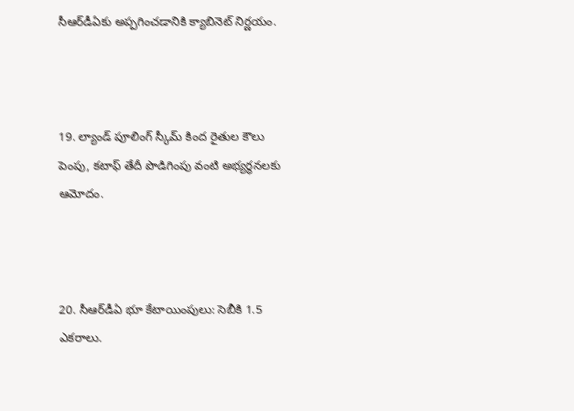సీఆర్‌డీఏకు అప్పగించడానికి క్యాబినెట్ నిర్ణయం.



19. ల్యాండ్ పూలింగ్ స్కీమ్ కింద రైతుల కౌలు పెంపు, కటాఫ్ తేదీ పొడిగింపు వంటి అభ్యర్థనలకు ఆమోదం.



20. సీఆర్‌డీఏ భూ కేటాయింపులు: సెబీకి 1.5 ఎకరాలు.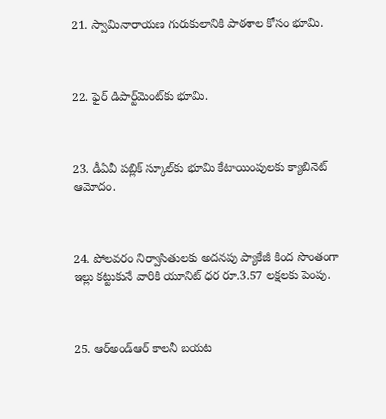21. స్వామినారాయణ గురుకులానికి పాఠశాల కోసం భూమి.



22. ఫైర్ డిపార్ట్‌మెంట్‌కు భూమి.



23. డీఏవీ పబ్లిక్ స్కూల్‌కు భూమి కేటాయింపులకు క్యాబినెట్ ఆమోదం.



24. పోలవరం నిర్వాసితులకు అదనపు ప్యాకేజీ కింద సొంతంగా ఇల్లు కట్టుకునే వారికి యూనిట్ ధర రూ.3.57 లక్షలకు పెంపు.



25. ఆర్‌అండ్‌ఆర్ కాలనీ బయట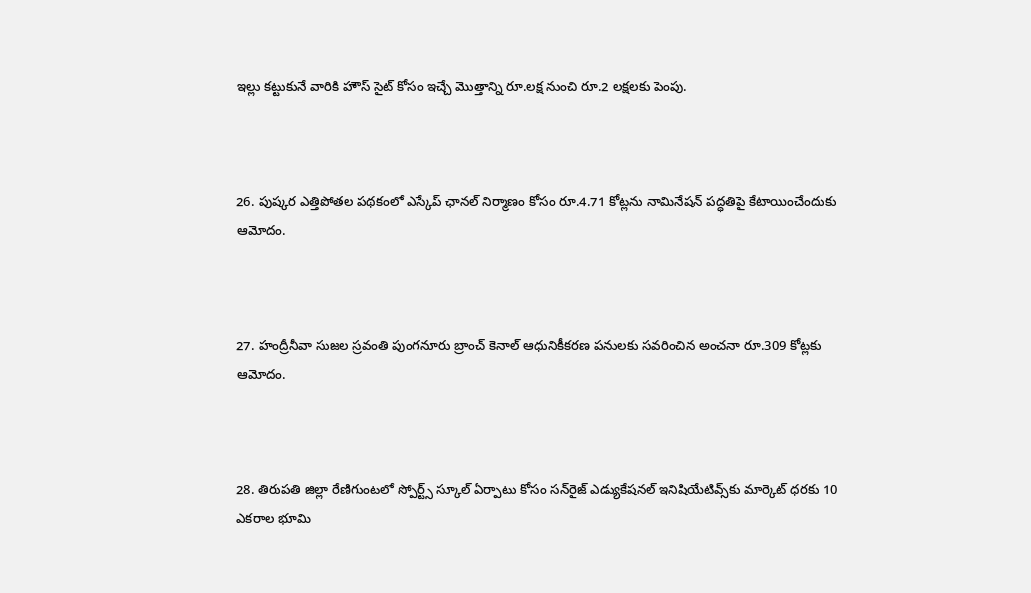ఇల్లు కట్టుకునే వారికి హౌస్ సైట్ కోసం ఇచ్చే మొత్తాన్ని రూ.లక్ష నుంచి రూ.2 లక్షలకు పెంపు.



26. పుష్కర ఎత్తిపోతల పథకంలో ఎస్కేప్ ఛానల్ నిర్మాణం కోసం రూ.4.71 కోట్లను నామినేషన్ పద్ధతిపై కేటాయించేందుకు ఆమోదం.



27. హంద్రీనీవా సుజల స్రవంతి పుంగనూరు బ్రాంచ్ కెనాల్ ఆధునికీకరణ పనులకు సవరించిన అంచనా రూ.309 కోట్లకు ఆమోదం.



28. తిరుపతి జిల్లా రేణిగుంటలో స్పోర్ట్స్ స్కూల్ ఏర్పాటు కోసం సన్‌రైజ్ ఎడ్యుకేషనల్ ఇనిషియేటివ్స్‌కు మార్కెట్ ధరకు 10 ఎకరాల భూమి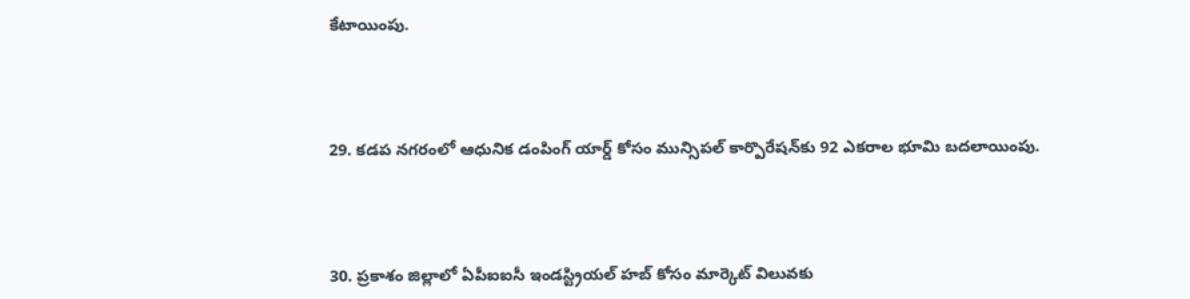కేటాయింపు.



29. కడప నగరంలో ఆధునిక డంపింగ్ యార్డ్ కోసం మున్సిపల్ కార్పొరేషన్‌కు 92 ఎకరాల భూమి బదలాయింపు.



30. ప్రకాశం జిల్లాలో ఏపీఐఐసీ ఇండస్ట్రియల్ హబ్ కోసం మార్కెట్ విలువకు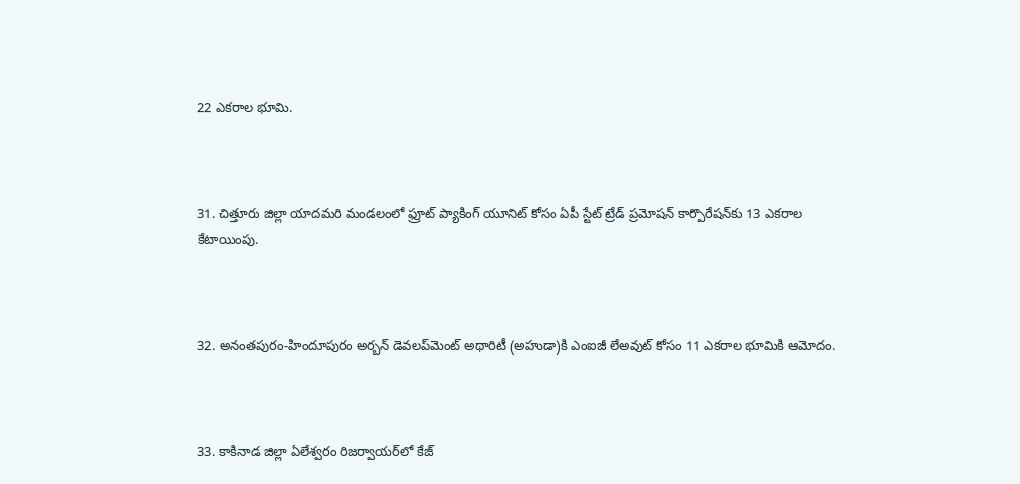22 ఎకరాల భూమి.



31. చిత్తూరు జిల్లా యాదమరి మండలంలో ఫ్రూట్ ప్యాకింగ్ యూనిట్ కోసం ఏపీ స్టేట్ ట్రేడ్ ప్రమోషన్ కార్పొరేషన్‌కు 13 ఎకరాల కేటాయింపు.



32. అనంతపురం-హిందూపురం అర్బన్ డెవలప్‌మెంట్ అథారిటీ (అహుడా)కి ఎంఐజీ లేఅవుట్ కోసం 11 ఎకరాల భూమికి ఆమోదం.



33. కాకినాడ జిల్లా ఏలేశ్వరం రిజర్వాయర్‌లో కేజ్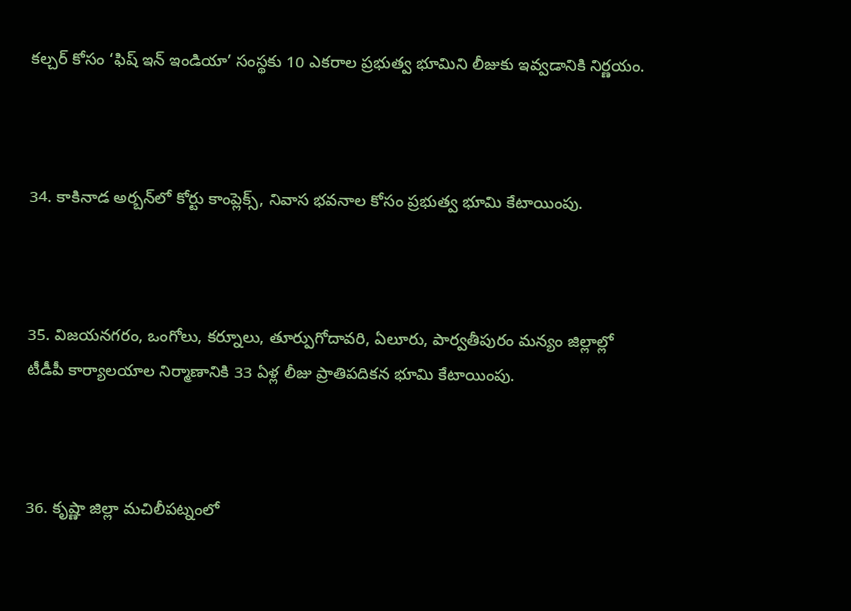కల్చర్ కోసం ‘ఫిష్ ఇన్ ఇండియా’ సంస్థకు 10 ఎకరాల ప్రభుత్వ భూమిని లీజుకు ఇవ్వడానికి నిర్ణయం.



34. కాకినాడ అర్బన్‌లో కోర్టు కాంప్లెక్స్, నివాస భవనాల కోసం ప్రభుత్వ భూమి కేటాయింపు.



35. విజయనగరం, ఒంగోలు, కర్నూలు, తూర్పుగోదావరి, ఏలూరు, పార్వతీపురం మన్యం జిల్లాల్లో టీడీపీ కార్యాలయాల నిర్మాణానికి 33 ఏళ్ల లీజు ప్రాతిపదికన భూమి కేటాయింపు.



36. కృష్ణా జిల్లా మచిలీపట్నంలో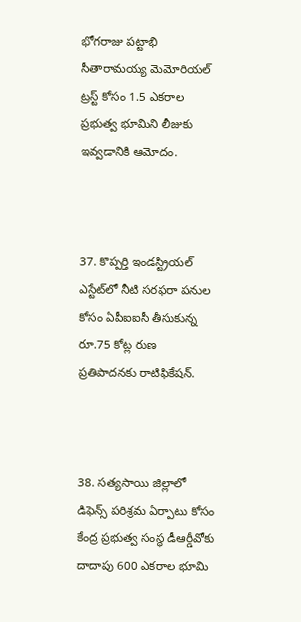భోగరాజు పట్టాభి సీతారామయ్య మెమోరియల్ ట్రస్ట్ కోసం 1.5 ఎకరాల ప్రభుత్వ భూమిని లీజుకు ఇవ్వడానికి ఆమోదం.



37. కొప్పర్తి ఇండస్ట్రియల్ ఎస్టేట్‌లో నీటి సరఫరా పనుల కోసం ఏపీఐఐసీ తీసుకున్న రూ.75 కోట్ల రుణ ప్రతిపాదనకు రాటిఫికేషన్.



38. సత్యసాయి జిల్లాలో డిఫెన్స్ పరిశ్రమ ఏర్పాటు కోసం కేంద్ర ప్రభుత్వ సంస్థ డీఆర్డీవోకు దాదాపు 600 ఎకరాల భూమి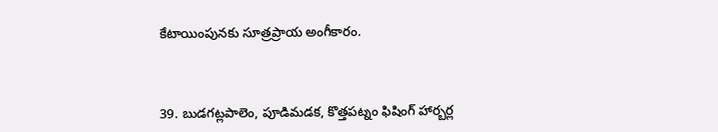కేటాయింపునకు సూత్రప్రాయ అంగీకారం.



39. బుడగట్లపాలెం, పూడిమడక, కొత్తపట్నం ఫిషింగ్ హార్బర్ల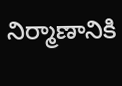నిర్మాణానికి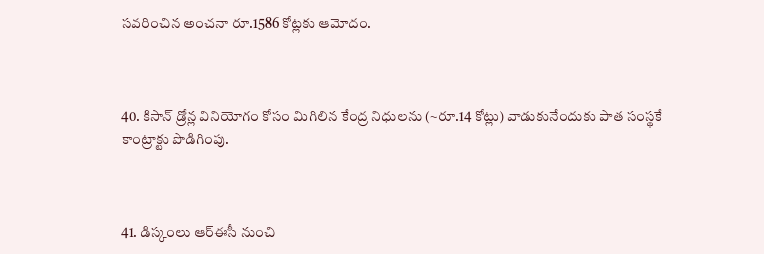సవరించిన అంచనా రూ.1586 కోట్లకు ఆమోదం.



40. కిసాన్ డ్రోన్ల వినియోగం కోసం మిగిలిన కేంద్ర నిధులను (~రూ.14 కోట్లు) వాడుకునేందుకు పాత సంస్థకే కాంట్రాక్టు పొడిగింపు.



41. డిస్కంలు ఆర్‌ఈసీ నుంచి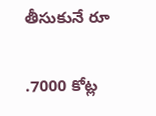తీసుకునే రూ

.7000 కోట్ల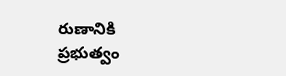రుణానికి ప్రభుత్వం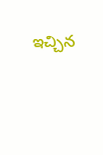ఇచ్చిన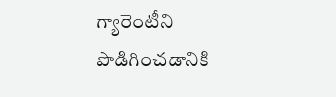గ్యారెంటీని పొడిగించడానికి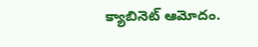క్యాబినెట్ ఆమోదం.